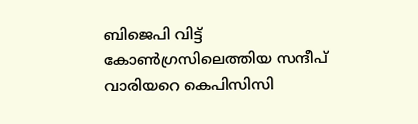ബിജെപി വിട്ട് കോണ്‍ഗ്രസിലെത്തിയ സന്ദീപ് വാരിയറെ കെപിസിസി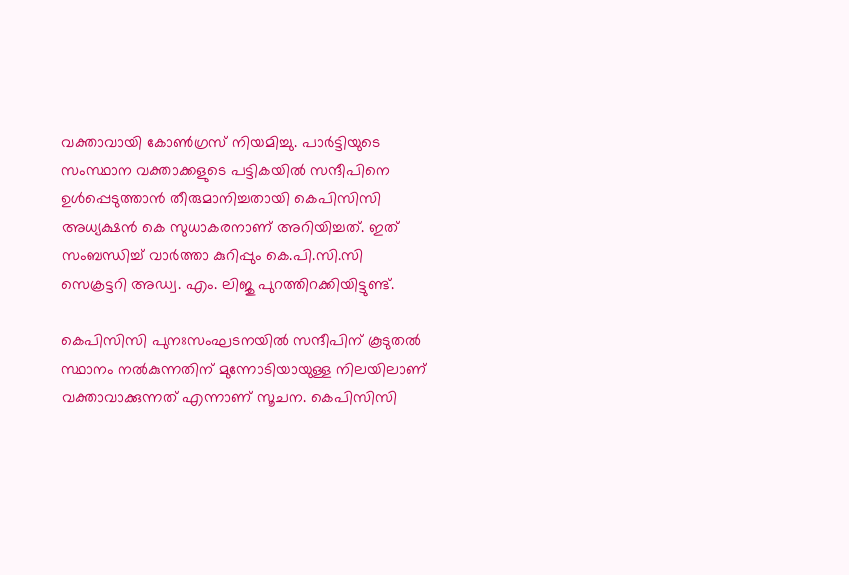വക്താവായി കോണ്‍ഗ്രസ് നിയമിച്ചു. പാര്‍ട്ടിയുടെ സംസ്ഥാന വക്താക്കളുടെ പട്ടികയില്‍ സന്ദീപിനെ ഉള്‍പ്പെടുത്താന്‍ തീരുമാനിച്ചതായി കെപിസിസി അധ്യക്ഷന്‍ കെ സുധാകരനാണ് അറിയിച്ചത്. ഇത് സംബന്ധിച്ച് വാര്‍ത്താ കുറിപ്പും കെ.പി.സി.സി സെക്രട്ടറി അഡ്വ. എം. ലിജു പുറത്തിറക്കിയിട്ടുണ്ട്.

കെപിസിസി പുനഃസംഘടനയില്‍ സന്ദീപിന് കൂടുതല്‍ സ്ഥാനം നല്‍കുന്നതിന് മുന്നോടിയായുള്ള നിലയിലാണ് വക്താവാക്കുന്നത് എന്നാണ് സൂചന. കെപിസിസി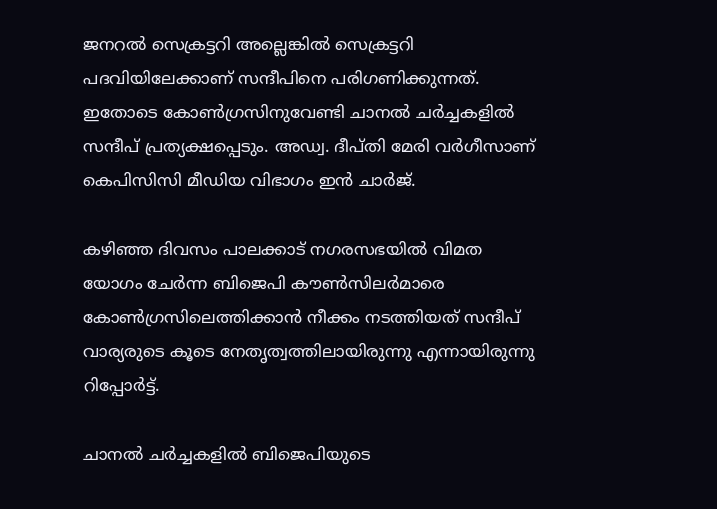ജനറല്‍ സെക്രട്ടറി അല്ലെങ്കില്‍ സെക്രട്ടറി പദവിയിലേക്കാണ് സന്ദീപിനെ പരിഗണിക്കുന്നത്. ഇതോടെ കോണ്‍ഗ്രസിനുവേണ്ടി ചാനല്‍ ചര്‍ച്ചകളില്‍ സന്ദീപ് പ്രത്യക്ഷപ്പെടും. അഡ്വ. ദീപ്തി മേരി വര്‍ഗീസാണ് കെപിസിസി മീഡിയ വിഭാഗം ഇന്‍ ചാര്‍ജ്.

കഴിഞ്ഞ ദിവസം പാലക്കാട് നഗരസഭയില്‍ വിമത യോഗം ചേര്‍ന്ന ബിജെപി കൗണ്‍സിലര്‍മാരെ കോണ്‍ഗ്രസിലെത്തിക്കാന്‍ നീക്കം നടത്തിയത് സന്ദീപ് വാര്യരുടെ കൂടെ നേതൃത്വത്തിലായിരുന്നു എന്നായിരുന്നു റിപ്പോര്‍ട്ട്.

ചാനല്‍ ചര്‍ച്ചകളില്‍ ബിജെപിയുടെ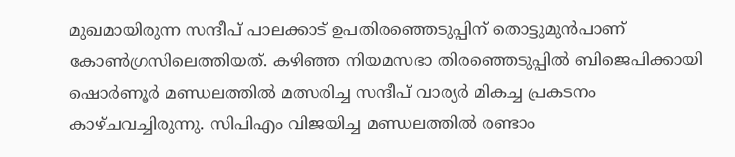മുഖമായിരുന്ന സന്ദീപ് പാലക്കാട് ഉപതിരഞ്ഞെടുപ്പിന് തൊട്ടുമുന്‍പാണ് കോണ്‍ഗ്രസിലെത്തിയത്. കഴിഞ്ഞ നിയമസഭാ തിരഞ്ഞെടുപ്പില്‍ ബിജെപിക്കായി ഷൊര്‍ണൂര്‍ മണ്ഡലത്തില്‍ മത്സരിച്ച സന്ദീപ് വാര്യര്‍ മികച്ച പ്രകടനം കാഴ്ചവച്ചിരുന്നു. സിപിഎം വിജയിച്ച മണ്ഡലത്തില്‍ രണ്ടാം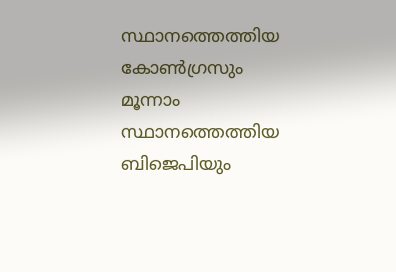സ്ഥാനത്തെത്തിയ കോണ്‍ഗ്രസും മൂന്നാം സ്ഥാനത്തെത്തിയ ബിജെപിയും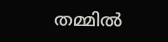തമ്മില്‍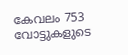കേവലം 753 വോട്ടുകളുടെ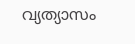വ്യത്യാസം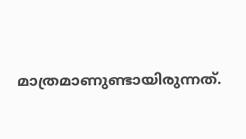മാത്രമാണുണ്ടായിരുന്നത്.